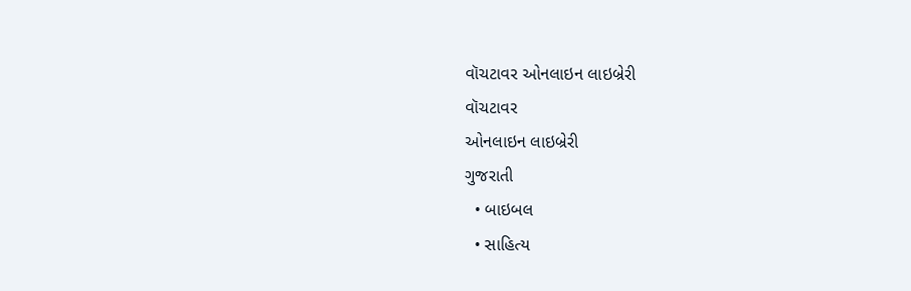વૉચટાવર ઓનલાઇન લાઇબ્રેરી
વૉચટાવર
ઓનલાઇન લાઇબ્રેરી
ગુજરાતી
  • બાઇબલ
  • સાહિત્ય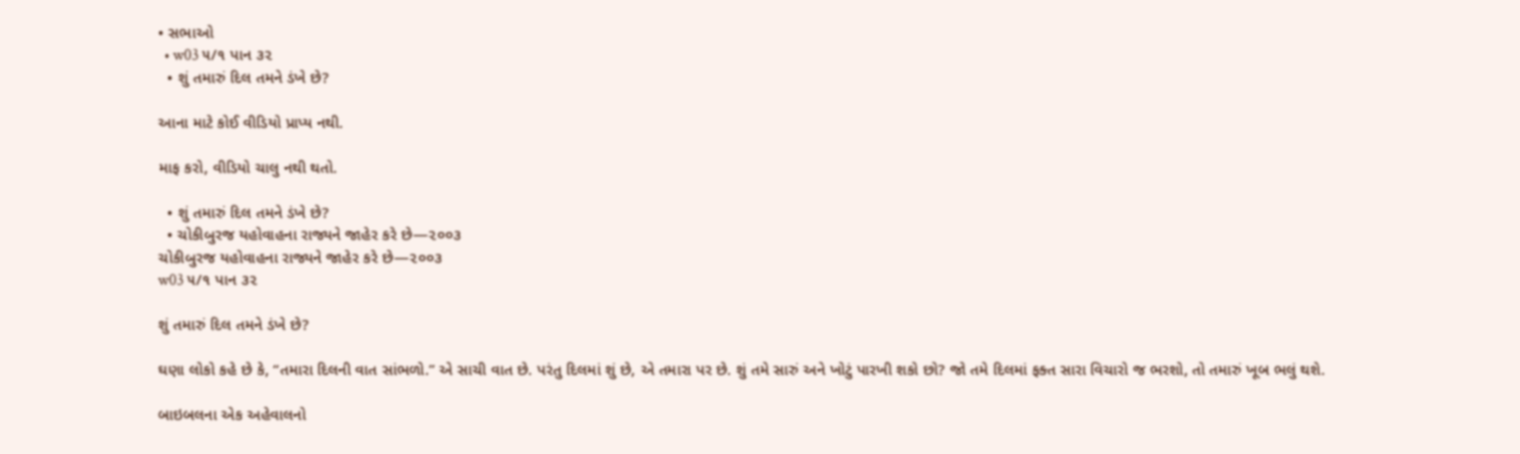• સભાઓ
  • w03 ૫/૧ પાન ૩૨
  • શું તમારું દિલ તમને ડંખે છે?

આના માટે કોઈ વીડિયો પ્રાપ્ય નથી.

માફ કરો, વીડિયો ચાલુ નથી થતો.

  • શું તમારું દિલ તમને ડંખે છે?
  • ચોકીબુરજ યહોવાહના રાજ્યને જાહેર કરે છે—૨૦૦૩
ચોકીબુરજ યહોવાહના રાજ્યને જાહેર કરે છે—૨૦૦૩
w03 ૫/૧ પાન ૩૨

શું તમારું દિલ તમને ડંખે છે?

ઘણા લોકો કહે છે કે, “તમારા દિલની વાત સાંભળો.” એ સાચી વાત છે. પરંતુ દિલમાં શું છે, એ તમારા પર છે. શું તમે સારું અને ખોટું પારખી શકો છો? જો તમે દિલમાં ફક્ત સારા વિચારો જ ભરશો, તો તમારું ખૂબ ભલું થશે.

બાઇબલના એક અહેવાલનો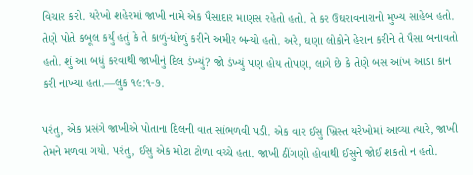વિચાર કરો. યરેખો શહેરમાં જાખી નામે એક પૈસાદાર માણસ રહેતો હતો. તે કર ઉઘરાવનારાનો મુખ્ય સાહેબ હતો. તેણે પોતે કબૂલ કર્યું હતું કે તે કાળું-ધોળું કરીને અમીર બન્યો હતો. અરે, ઘણા લોકોને હેરાન કરીને તે પૈસા બનાવતો હતો. શું આ બધું કરવાથી જાખીનું દિલ ડંખ્યું? જો ડંખ્યું પણ હોય તોપણ, લાગે છે કે તેણે બસ આંખ આડા કાન કરી નાખ્યા હતા.—લુક ૧૯:૧-૭.

પરંતુ, એક પ્રસંગે જાખીએ પોતાના દિલની વાત સાંભળવી પડી. એક વાર ઈસુ ખ્રિસ્ત યરેખોમાં આવ્યા ત્યારે, જાખી તેમને મળવા ગયો. પરંતુ, ઈસુ એક મોટા ટોળા વચ્ચે હતા. જાખી ઠીંગણો હોવાથી ઈસુને જોઈ શકતો ન હતો.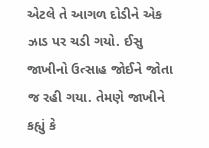એટલે તે આગળ દોડીને એક ઝાડ પર ચડી ગયો. ઈસુ જાખીનો ઉત્સાહ જોઈને જોતા જ રહી ગયા. તેમણે જાખીને કહ્યું કે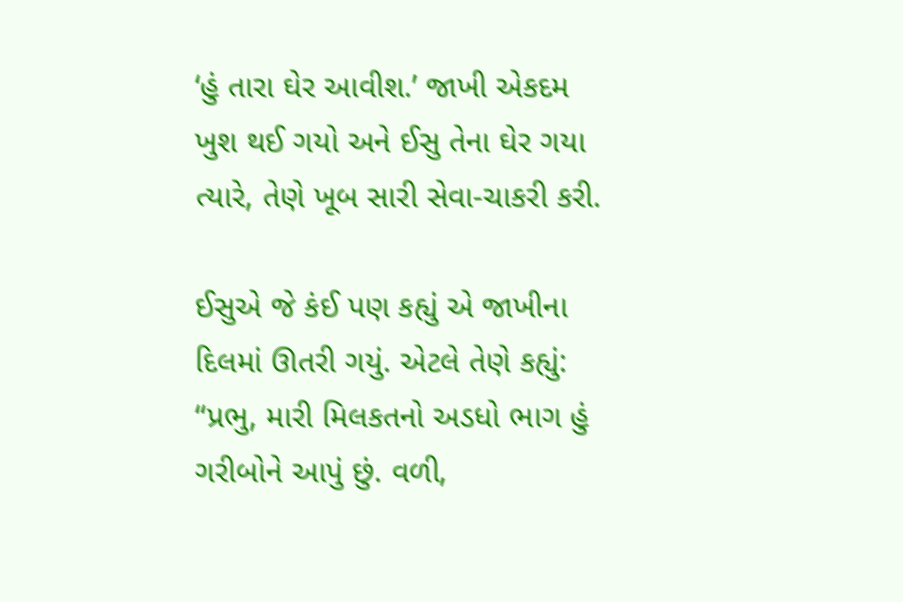‘હું તારા ઘેર આવીશ.’ જાખી એકદમ ખુશ થઈ ગયો અને ઈસુ તેના ઘેર ગયા ત્યારે, તેણે ખૂબ સારી સેવા-ચાકરી કરી.

ઈસુએ જે કંઈ પણ કહ્યું એ જાખીના દિલમાં ઊતરી ગયું. એટલે તેણે કહ્યું: “પ્રભુ, મારી મિલકતનો અડધો ભાગ હું ગરીબોને આપું છું. વળી,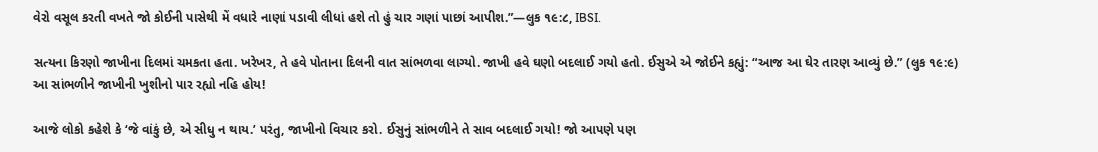વેરો વસૂલ કરતી વખતે જો કોઈની પાસેથી મેં વધારે નાણાં પડાવી લીધાં હશે તો હું ચાર ગણાં પાછાં આપીશ.”—લુક ૧૯:૮, IBSI.

સત્યના કિરણો જાખીના દિલમાં ચમકતા હતા. ખરેખર, તે હવે પોતાના દિલની વાત સાંભળવા લાગ્યો. જાખી હવે ઘણો બદલાઈ ગયો હતો. ઈસુએ એ જોઈને કહ્યું: “આજ આ ઘેર તારણ આવ્યું છે.” (લુક ૧૯:૯) આ સાંભળીને જાખીની ખુશીનો પાર રહ્યો નહિ હોય!

આજે લોકો કહેશે કે ‘જે વાંકું છે, એ સીધુ ન થાય.’ પરંતુ, જાખીનો વિચાર કરો. ઈસુનું સાંભળીને તે સાવ બદલાઈ ગયો! જો આપણે પણ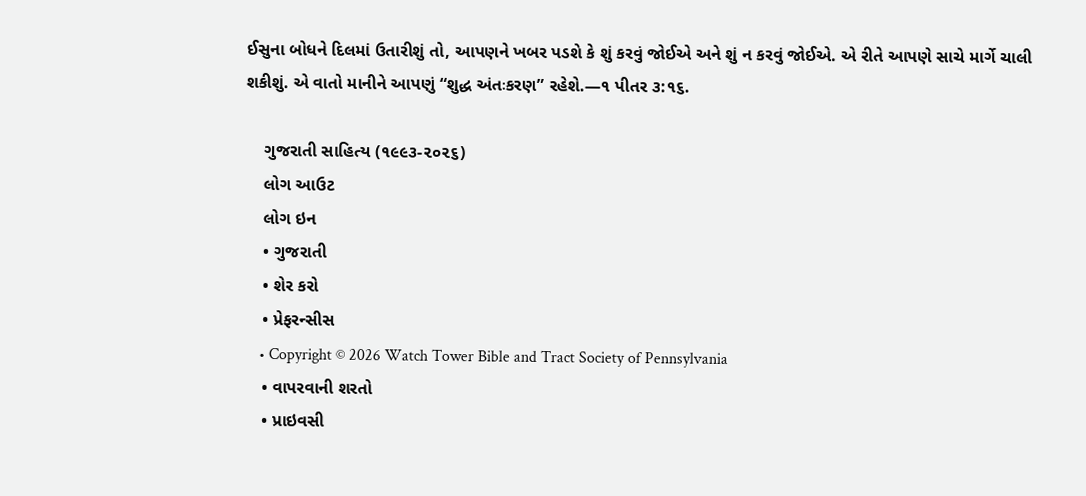ઈસુના બોધને દિલમાં ઉતારીશું તો, આપણને ખબર પડશે કે શું કરવું જોઈએ અને શું ન કરવું જોઈએ. એ રીતે આપણે સાચે માર્ગે ચાલી શકીશું. એ વાતો માનીને આપણું “શુદ્ધ અંતઃકરણ” રહેશે.—૧ પીતર ૩:૧૬.

    ગુજરાતી સાહિત્ય (૧૯૯૩-૨૦૨૬)
    લોગ આઉટ
    લોગ ઇન
    • ગુજરાતી
    • શેર કરો
    • પ્રેફરન્સીસ
    • Copyright © 2026 Watch Tower Bible and Tract Society of Pennsylvania
    • વાપરવાની શરતો
    • પ્રાઇવસી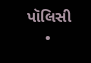પૉલિસી
    •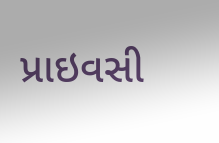પ્રાઇવસી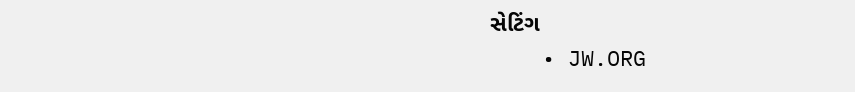સેટિંગ
    • JW.ORG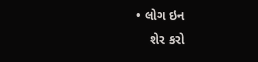• લોગ ઇન
    શેર કરો